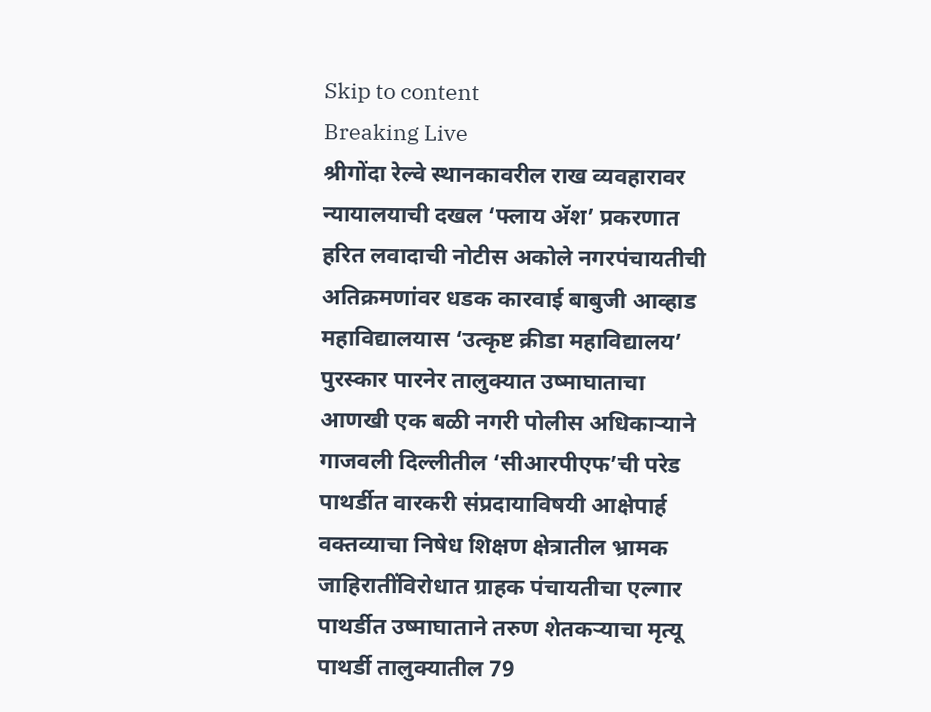Skip to content
Breaking Live
श्रीगोंदा रेल्वे स्थानकावरील राख व्यवहारावर न्यायालयाची दखल ‘फ्लाय अ‍ॅश’ प्रकरणात हरित लवादाची नोटीस अकोले नगरपंचायतीची अतिक्रमणांवर धडक कारवाई बाबुजी आव्हाड महाविद्यालयास ‘उत्कृष्ट क्रीडा महाविद्यालय’ पुरस्कार पारनेर तालुक्यात उष्माघाताचा आणखी एक बळी नगरी पोलीस अधिकार्‍याने गाजवली दिल्लीतील ‘सीआरपीएफ’ची परेड पाथर्डीत वारकरी संप्रदायाविषयी आक्षेपार्ह वक्तव्याचा निषेध शिक्षण क्षेत्रातील भ्रामक जाहिरातींविरोधात ग्राहक पंचायतीचा एल्गार पाथर्डीत उष्माघाताने तरुण शेतकर्‍याचा मृत्यू पाथर्डी तालुक्यातील 79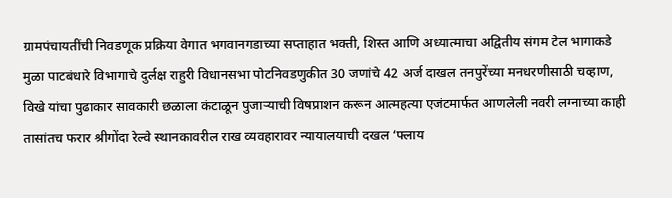ग्रामपंचायतींची निवडणूक प्रक्रिया वेगात भगवानगडाच्या सप्ताहात भक्ती, शिस्त आणि अध्यात्माचा अद्वितीय संगम टेल भागाकडे मुळा पाटबंधारे विभागाचे दुर्लक्ष राहुरी विधानसभा पोटनिवडणुकीत 30 जणांचे 42 अर्ज दाखल तनपुरेंच्या मनधरणीसाठी चव्हाण, विखे यांचा पुढाकार सावकारी छळाला कंटाळून पुजार्‍याची विषप्राशन करून आत्महत्या एजंटमार्फत आणलेली नवरी लग्नाच्या काही तासांतच फरार श्रीगोंदा रेल्वे स्थानकावरील राख व्यवहारावर न्यायालयाची दखल ‘फ्लाय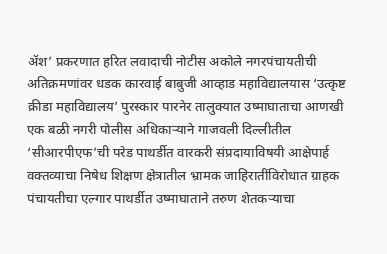अ‍ॅश’ प्रकरणात हरित लवादाची नोटीस अकोले नगरपंचायतीची अतिक्रमणांवर धडक कारवाई बाबुजी आव्हाड महाविद्यालयास ‘उत्कृष्ट क्रीडा महाविद्यालय’ पुरस्कार पारनेर तालुक्यात उष्माघाताचा आणखी एक बळी नगरी पोलीस अधिकार्‍याने गाजवली दिल्लीतील ‘सीआरपीएफ’ची परेड पाथर्डीत वारकरी संप्रदायाविषयी आक्षेपार्ह वक्तव्याचा निषेध शिक्षण क्षेत्रातील भ्रामक जाहिरातींविरोधात ग्राहक पंचायतीचा एल्गार पाथर्डीत उष्माघाताने तरुण शेतकर्‍याचा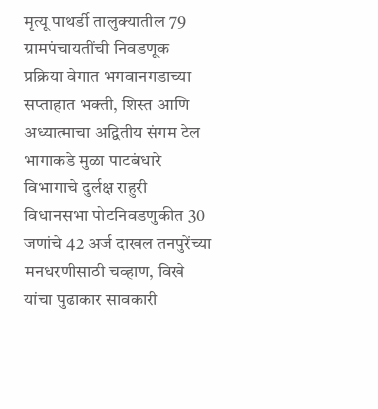मृत्यू पाथर्डी तालुक्यातील 79 ग्रामपंचायतींची निवडणूक प्रक्रिया वेगात भगवानगडाच्या सप्ताहात भक्ती, शिस्त आणि अध्यात्माचा अद्वितीय संगम टेल भागाकडे मुळा पाटबंधारे विभागाचे दुर्लक्ष राहुरी विधानसभा पोटनिवडणुकीत 30 जणांचे 42 अर्ज दाखल तनपुरेंच्या मनधरणीसाठी चव्हाण, विखे यांचा पुढाकार सावकारी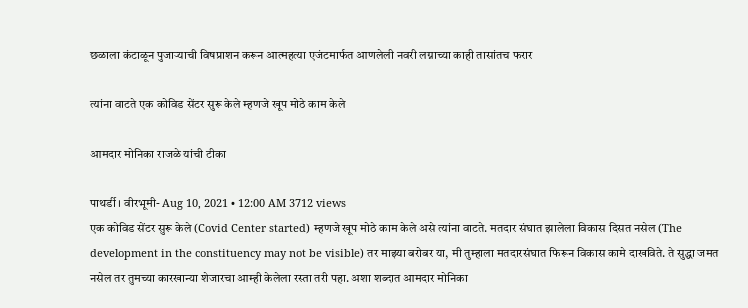छळाला कंटाळून पुजार्‍याची विषप्राशन करून आत्महत्या एजंटमार्फत आणलेली नवरी लग्नाच्या काही तासांतच फरार

त्यांना वाटते एक कोविड सेंटर सुरू केले म्हणजे खूप मोठे काम केले

आमदार मोनिका राजळे यांची टीका

पाथर्डी । वीरभूमी- Aug 10, 2021 • 12:00 AM 3712 views
एक कोविड सेंटर सुरू केले (Covid Center started) म्हणजे खूप मोठे काम केले असे त्यांना वाटते. मतदार संघात झालेला विकास दिसत नसेल (The development in the constituency may not be visible) तर माझ्या बरोबर या, मी तुम्हाला मतदारसंघात फिरून विकास कामे दाखविते. ते सुद्धा जमत नसेल तर तुमच्या कारखान्या शेजारचा आम्ही केलेला रस्ता तरी पहा. अशा शब्दात आमदार मोनिका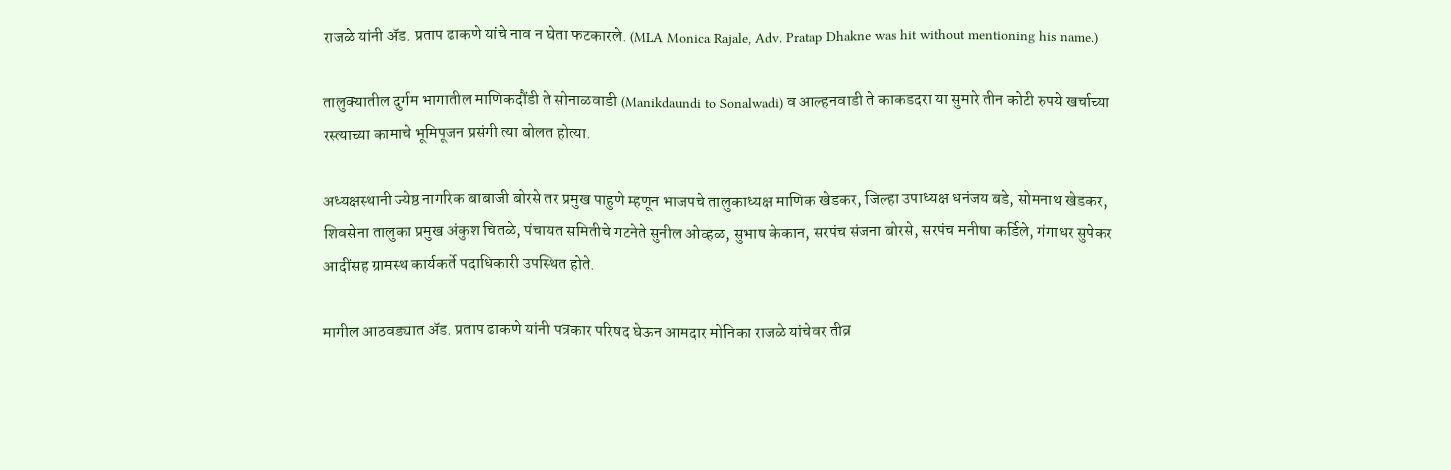राजळे यांनी अ‍ॅड. प्रताप ढाकणे यांचे नाव न घेता फटकारले. (MLA Monica Rajale, Adv. Pratap Dhakne was hit without mentioning his name.)

तालुक्यातील दुर्गम भागातील माणिकदौंडी ते सोनाळवाडी (Manikdaundi to Sonalwadi) व आल्हनवाडी ते काकडदरा या सुमारे तीन कोटी रुपये खर्चाच्या रस्त्याच्या कामाचे भूमिपूजन प्रसंगी त्या बोलत होत्या.

अध्यक्षस्थानी ज्येष्ठ नागरिक बाबाजी बोरसे तर प्रमुख पाहुणे म्हणून भाजपचे तालुकाध्यक्ष माणिक खेडकर, जिल्हा उपाध्यक्ष धनंजय बडे, सोमनाथ खेडकर, शिवसेना तालुका प्रमुख अंकुश चितळे, पंचायत समितीचे गटनेते सुनील ओव्हळ, सुभाष केकान, सरपंच संजना बोरसे, सरपंच मनीषा कर्डिले, गंगाधर सुपेकर आदींसह ग्रामस्थ कार्यकर्ते पदाधिकारी उपस्थित होते.

मागील आठवड्यात अ‍ॅड. प्रताप ढाकणे यांनी पत्रकार परिषद घेऊन आमदार मोनिका राजळे यांचेवर तीव्र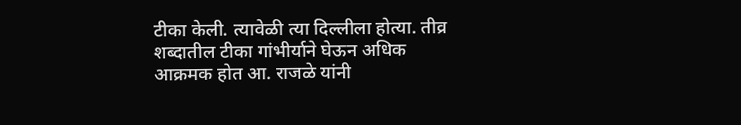टीका केली. त्यावेळी त्या दिल्लीला होत्या. तीव्र शब्दातील टीका गांभीर्याने घेऊन अधिक आक्रमक होत आ. राजळे यांनी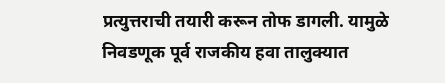प्रत्युत्तराची तयारी करून तोफ डागली. यामुळे निवडणूक पूर्व राजकीय हवा तालुक्यात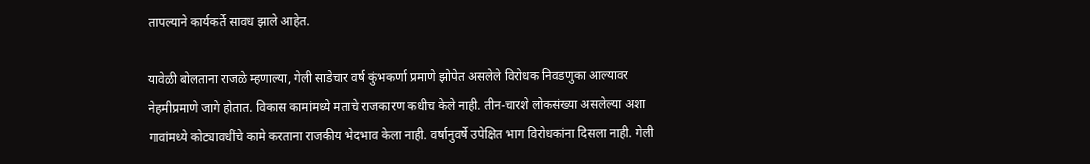तापल्याने कार्यकर्ते सावध झाले आहेत.

यावेळी बोलताना राजळे म्हणाल्या, गेली साडेचार वर्ष कुंभकर्णा प्रमाणे झोपेत असलेले विरोधक निवडणुका आल्यावर नेहमीप्रमाणे जागे होतात. विकास कामांमध्ये मताचे राजकारण कधीच केले नाही. तीन-चारशे लोकसंख्या असलेल्या अशा गावांमध्ये कोट्यावधींचे कामे करताना राजकीय भेदभाव केला नाही. वर्षानुवर्षे उपेक्षित भाग विरोधकांना दिसला नाही. गेली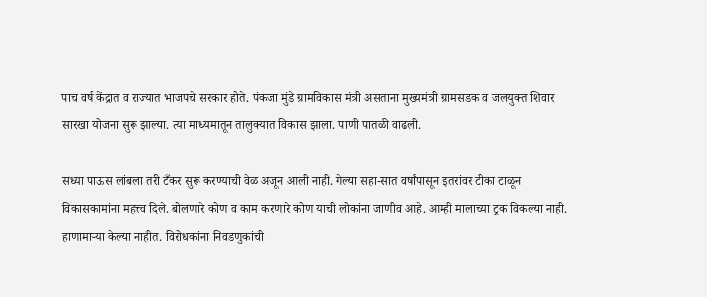पाच वर्ष केंद्रात व राज्यात भाजपचे सरकार होते. पंकजा मुंडे ग्रामविकास मंत्री असताना मुख्यमंत्री ग्रामसडक व जलयुक्त शिवार सारखा योजना सुरू झाल्या. त्या माध्यमातून तालुक्यात विकास झाला. पाणी पातळी वाढली.

सध्या पाऊस लांबला तरी टँकर सुरू करण्याची वेळ अजून आली नाही. गेल्या सहा-सात वर्षांपासून इतरांवर टीका टाळून विकासकामांना महत्त्व दिले. बोलणारे कोण व काम करणारे कोण याची लोकांना जाणीव आहे. आम्ही मालाच्या ट्रक विकल्या नाही. हाणामार्‍या केल्या नाहीत. विरोधकांना निवडणुकांची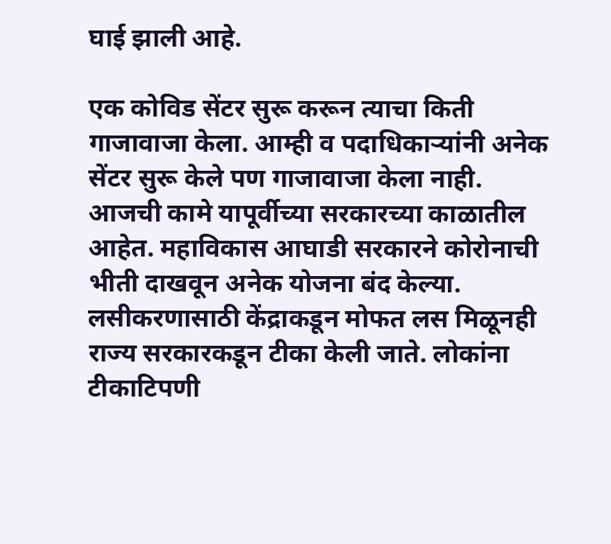घाई झाली आहे.

एक कोविड सेंटर सुरू करून त्याचा किती गाजावाजा केला. आम्ही व पदाधिकार्‍यांनी अनेक सेंटर सुरू केले पण गाजावाजा केला नाही. आजची कामे यापूर्वीच्या सरकारच्या काळातील आहेत. महाविकास आघाडी सरकारने कोरोनाची भीती दाखवून अनेक योजना बंद केल्या. लसीकरणासाठी केंद्राकडून मोफत लस मिळूनही राज्य सरकारकडून टीका केली जाते. लोकांना टीकाटिपणी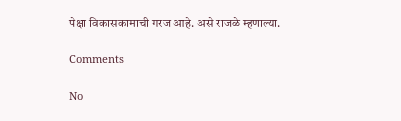पेक्षा विकासकामाची गरज आहे. असे राजळे म्हणाल्या.

Comments

No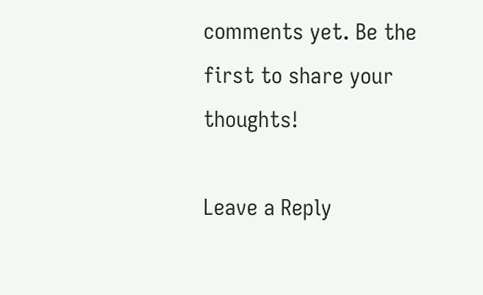comments yet. Be the first to share your thoughts!

Leave a Reply